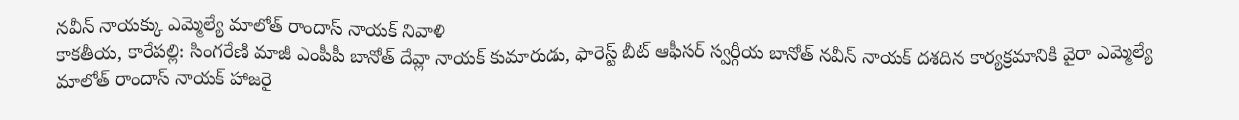నవీన్ నాయక్కు ఎమ్మెల్యే మాలోత్ రాందాస్ నాయక్ నివాళి
కాకతీయ, కారేపల్లి: సింగరేణి మాజీ ఎంపీపీ బానోత్ దేవ్లా నాయక్ కుమారుడు, ఫారెస్ట్ బీట్ ఆఫీసర్ స్వర్గీయ బానోత్ నవీన్ నాయక్ దశదిన కార్యక్రమానికి వైరా ఎమ్మెల్యే మాలోత్ రాందాస్ నాయక్ హాజరై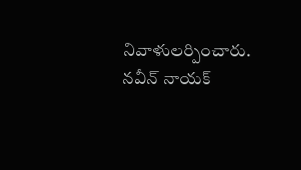నివాళులర్పించారు. నవీన్ నాయక్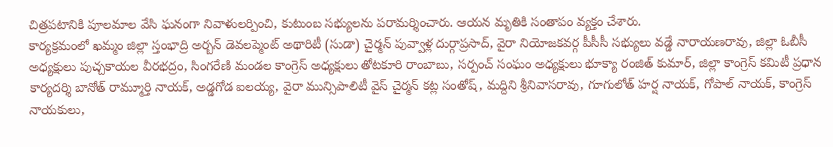చిత్రపటానికి పూలమాల వేసి ఘనంగా నివాళులర్పించి, కుటుంబ సభ్యులను పరామర్శించారు. ఆయన మృతికి సంతాపం వ్యక్తం చేశారు.
కార్యక్రమంలో ఖమ్మం జిల్లా స్తంభాద్రి అర్బన్ డెవలప్మెంట్ అథారిటీ (సుడా) చైర్మన్ పువ్వాళ్ల దుర్గాప్రసాద్, వైరా నియోజకవర్గ పీసీసీ సభ్యులు వడ్డే నారాయణరావు, జిల్లా ఓబీసీ అధ్యక్షులు పుచ్చకాయల వీరభద్రం, సింగరేణి మండల కాంగ్రెస్ అధ్యక్షులు తోటకూరి రాంబాబు, సర్పంచ్ సంఘం అధ్యక్షులు భూక్యా రంజిత్ కుమార్, జిల్లా కాంగ్రెస్ కమిటీ ప్రధాన కార్యదర్శి బానోత్ రామ్మూర్తి నాయక్, అడ్డగోడ ఐలయ్య, వైరా మున్సిపాలిటీ వైస్ చైర్మన్ కట్ల సంతోష్, మద్దిని శ్రీనివాసరావు, గూగులోత్ హర్ష నాయక్, గోపాల్ నాయక్, కాంగ్రెస్ నాయకులు,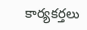కార్యకర్తలు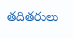తదితరులు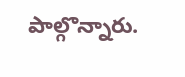పాల్గొన్నారు.